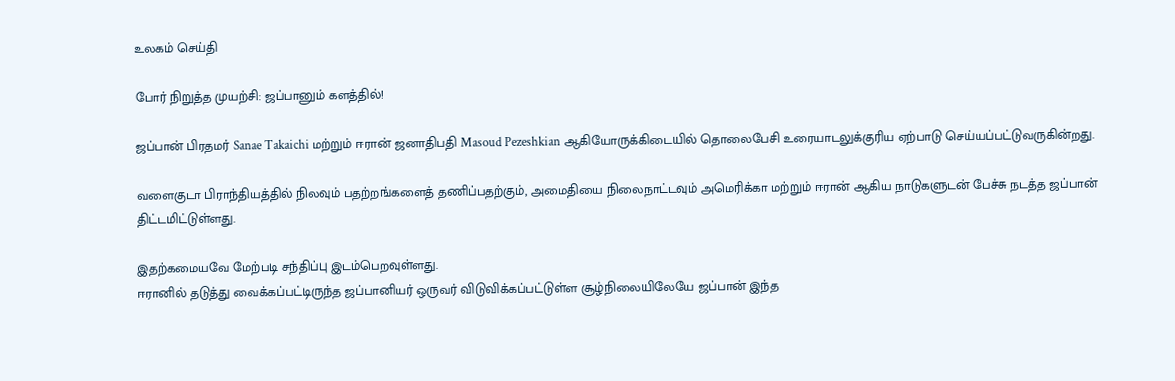உலகம் செய்தி

போர் நிறுத்த முயற்சி: ஜப்பானும் களத்தில்!

ஜப்பான் பிரதமர் Sanae Takaichi மற்றும் ஈரான் ஜனாதிபதி Masoud Pezeshkian ஆகியோருக்கிடையில் தொலைபேசி உரையாடலுக்குரிய ஏற்பாடு செய்யப்பட்டுவருகின்றது.

வளைகுடா பிராந்தியத்தில் நிலவும் பதற்றங்களைத் தணிப்பதற்கும், அமைதியை நிலைநாட்டவும் அமெரிக்கா மற்றும் ஈரான் ஆகிய நாடுகளுடன் பேச்சு நடத்த ஜப்பான் திட்டமிட்டுள்ளது.

இதற்கமையவே மேற்படி சந்திப்பு இடம்பெறவுள்ளது.
ஈரானில் தடுத்து வைக்கப்பட்டிருந்த ஜப்பானியர் ஒருவர் விடுவிக்கப்பட்டுள்ள சூழ்நிலையிலேயே ஜப்பான் இந்த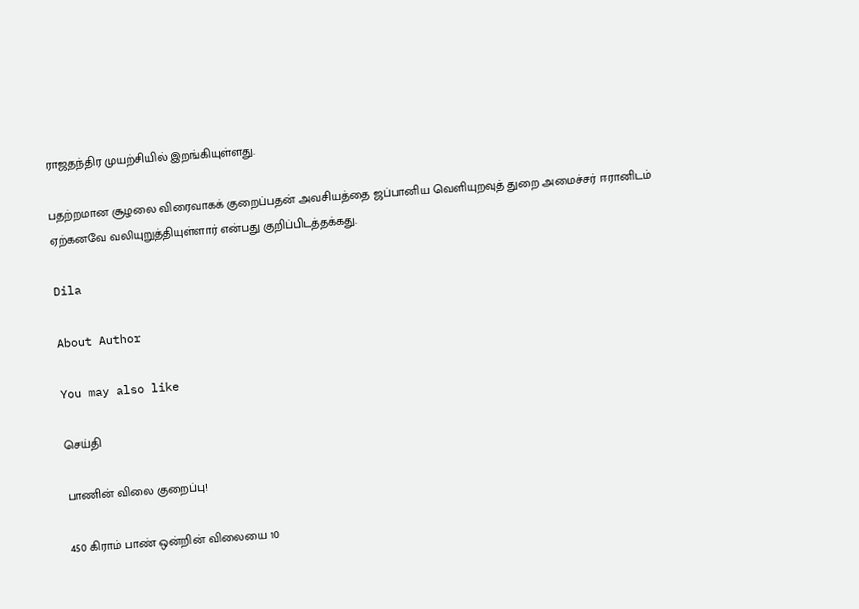ராஜதந்திர முயற்சியில் இறங்கியுள்ளது.

பதற்றமான சூழலை விரைவாகக் குறைப்பதன் அவசியத்தை ஜப்பானிய வெளியுறவுத் துறை அமைச்சர் ஈரானிடம் ஏற்கனவே வலியுறுத்தியுள்ளார் என்பது குறிப்பிடத்தக்கது.

Dila

About Author

You may also like

செய்தி

பாணின் விலை குறைப்பு!

450 கிராம் பாண் ஒன்றின் விலையை 10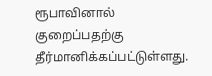ரூபாவினால் குறைப்பதற்கு தீர்மானிக்கப்பட்டுள்ளது.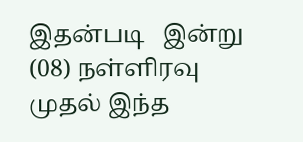இதன்படி   இன்று (08) நள்ளிரவு முதல் இந்த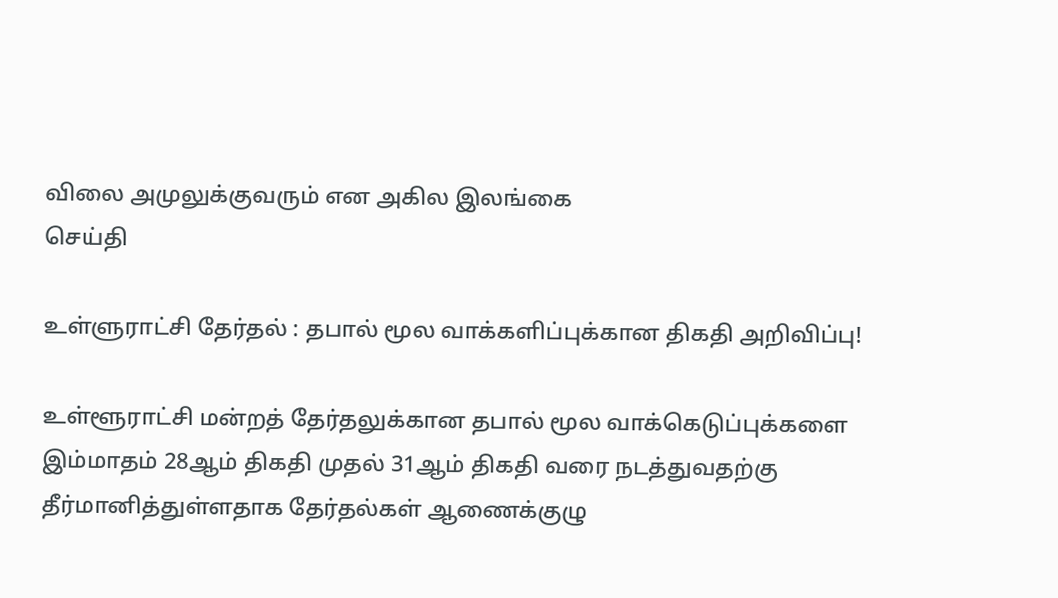விலை அமுலுக்குவரும் என அகில இலங்கை
செய்தி

உள்ளுராட்சி தேர்தல் : தபால் மூல வாக்களிப்புக்கான திகதி அறிவிப்பு!

உள்ளூராட்சி மன்றத் தேர்தலுக்கான தபால் மூல வாக்கெடுப்புக்களை இம்மாதம் 28ஆம் திகதி முதல் 31ஆம் திகதி வரை நடத்துவதற்கு தீர்மானித்துள்ளதாக தேர்தல்கள் ஆணைக்குழு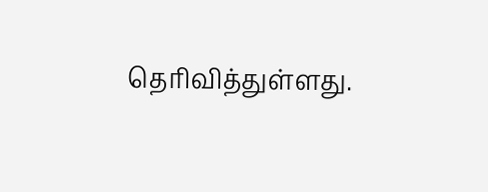தெரிவித்துள்ளது.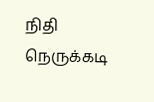நிதி நெருக்கடி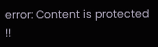error: Content is protected !!